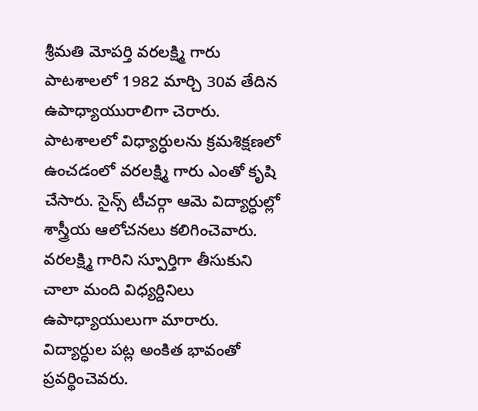శ్రీమతి మోపర్తి వరలక్ష్మి గారు పాటశాలలో 1982 మార్చి 30వ తేదిన ఉపాధ్యాయురాలిగా చెరారు. పాటశాలలో విధ్యార్ధులను క్రమశిక్షణలో ఉంచడంలో వరలక్ష్మి గారు ఎంతో కృషి చేసారు. సైన్స్ టీచర్గా ఆమె విద్యార్ధుల్లో శాస్త్రీయ ఆలోచనలు కలిగించెవారు. వరలక్ష్మి గారిని స్పూర్తిగా తీసుకుని చాలా మంది విధ్యర్దినిలు ఉపాధ్యాయులుగా మారారు. విద్యార్ధుల పట్ల అంకిత భావంతో ప్రవర్థించెవరు.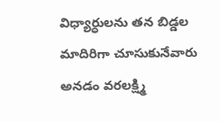విధ్యార్ధులను తన బిడ్డల మాదిరిగా చూసుకునేవారు అనడం వరలక్ష్మి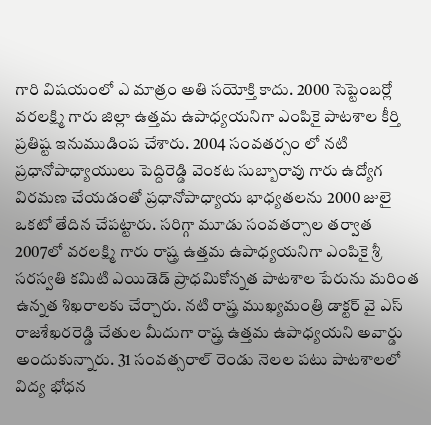గారి విషయంలో ఎ మాత్రం అతి సయోక్తి కాదు. 2000 సెప్టెంబర్లో వరలక్ష్మి గారు జిల్లా ఉత్తమ ఉపాధ్యయనిగా ఎంపికై పాటశాల కీర్తి ప్రతిష్ట ఇనుముడింప చేశారు. 2004 సంవతర్సం లో నటి ప్రధానోపాధ్యాయులు పెద్దిరెడ్డి వెంకట సుబ్బారావు గారు ఉద్యోగ విరమణ చేయడంతో ప్రధానోపాధ్యాయ భాధ్యతలను 2000 జులై ఒకటో తేదిన చేపట్టారు. సరిగ్గా మూడు సంవతర్సాల తర్వాత 2007లో వరలక్ష్మి గారు రాష్త్ర ఉత్తమ ఉపాధ్యయనిగా ఎంపికై శ్రీ సరస్వతి కమిటి ఎయిడెడ్ ప్రాధమికోన్నత పాటశాల పేరును మరింత ఉన్నత శిఖరాలకు చేర్చారు. నటి రాష్త్ర ముఖ్యమంత్రి డాక్టర్ వై ఎస్ రాజశేఖరరెడ్డి చేతుల మీదుగా రాష్త్ర ఉత్తమ ఉపాధ్యయని అవార్డు అందుకున్నారు. 31 సంవత్సరాల్ రెండు నెలల పటు పాటశాలలో విద్య భోధన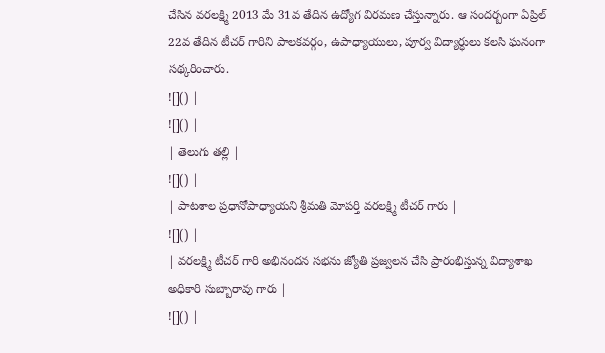చేసిన వరలక్ష్మి 2013 మే 31వ తేదిన ఉద్యోగ విరమణ చేస్తున్నారు. ఆ సందర్బంగా ఏప్రిల్ 22వ తేదిన టీచర్ గారిని పాలకవర్గం, ఉపాధ్యాయులు, పూర్వ విద్యార్ధులు కలసి ఘనంగా సథ్కరించారు.
![]() |
![]() |
| తెలుగు తల్లి |
![]() |
| పాటశాల ప్రధానోపాధ్యాయని శ్రీమతి మోపర్తి వరలక్ష్మి టీచర్ గారు |
![]() |
| వరలక్ష్మి టీచర్ గారి అభినందన సభను జ్యోతి ప్రజ్వలన చేసి ప్రారంభిస్తున్న విద్యాశాఖ అధికారి సుబ్బారావు గారు |
![]() |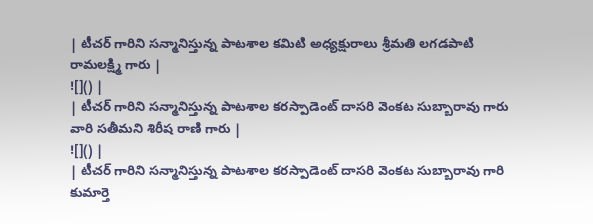| టీచర్ గారిని సన్మానిస్తున్న పాటశాల కమిటి అధ్యక్షురాలు శ్రీమతి లగడపాటి రామలక్ష్మి గారు |
![]() |
| టీచర్ గారిని సన్మానిస్తున్న పాటశాల కరస్పాడెంట్ దాసరి వెంకట సుబ్బారావు గారు వారి సతీమని శిరీష రాణి గారు |
![]() |
| టీచర్ గారిని సన్మానిస్తున్న పాటశాల కరస్పాడెంట్ దాసరి వెంకట సుబ్బారావు గారి కుమార్తె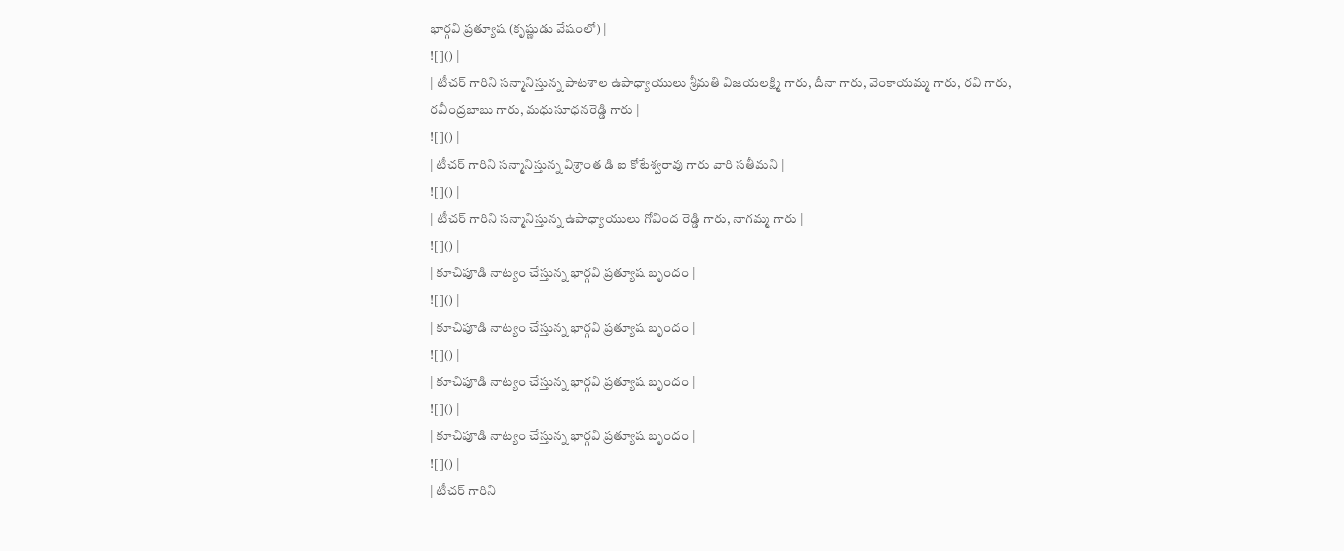భార్గవి ప్రత్యూష (కృష్ణుడు వేషంలో) |
![]() |
| టీచర్ గారిని సన్మానిస్తున్న పాటశాల ఉపాధ్యాయులు శ్రీమతి విజయలక్ష్మి గారు, దీనా గారు, వెంకాయమ్మ గారు, రవి గారు, రవీంద్రబాబు గారు, మధుసూధనరెడ్డి గారు |
![]() |
| టీచర్ గారిని సన్మానిస్తున్న విశ్రాంత డి ఐ కోటేశ్వరావు గారు వారి సతీమని |
![]() |
| టీచర్ గారిని సన్మానిస్తున్న ఉపాధ్యాయులు గోవింద రెడ్డి గారు, నాగమ్మ గారు |
![]() |
| కూచిపూడి నాట్యం చేస్తున్న భార్గవి ప్రత్యూష బృందం |
![]() |
| కూచిపూడి నాట్యం చేస్తున్న భార్గవి ప్రత్యూష బృందం |
![]() |
| కూచిపూడి నాట్యం చేస్తున్న భార్గవి ప్రత్యూష బృందం |
![]() |
| కూచిపూడి నాట్యం చేస్తున్న భార్గవి ప్రత్యూష బృందం |
![]() |
| టీచర్ గారిని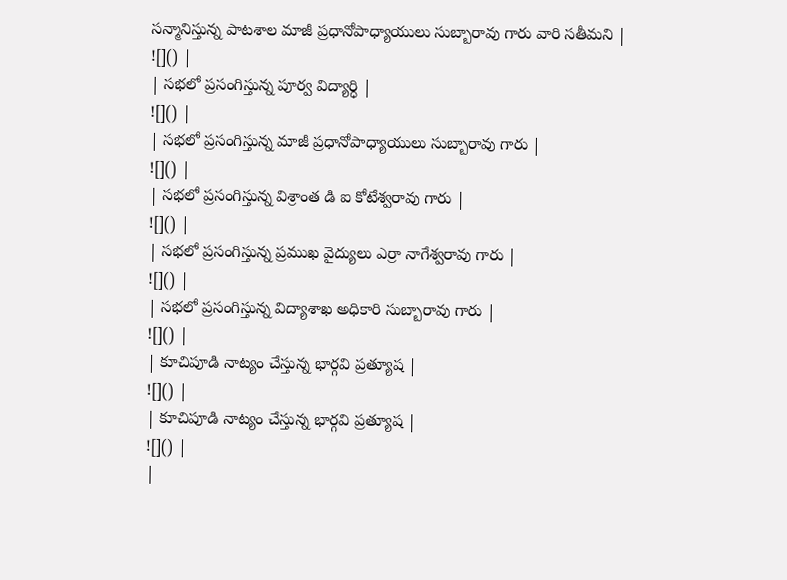సన్మానిస్తున్న పాటశాల మాజీ ప్రధానోపాధ్యాయులు సుబ్బారావు గారు వారి సతీమని |
![]() |
| సభలో ప్రసంగిస్తున్న పూర్వ విద్యార్ధి |
![]() |
| సభలో ప్రసంగిస్తున్న మాజీ ప్రధానోపాధ్యాయులు సుబ్బారావు గారు |
![]() |
| సభలో ప్రసంగిస్తున్న విశ్రాంత డి ఐ కోటేశ్వరావు గారు |
![]() |
| సభలో ప్రసంగిస్తున్న ప్రముఖ వైద్యులు ఎర్రా నాగేశ్వరావు గారు |
![]() |
| సభలో ప్రసంగిస్తున్న విద్యాశాఖ అధికారి సుబ్బారావు గారు |
![]() |
| కూచిపూడి నాట్యం చేస్తున్న భార్గవి ప్రత్యూష |
![]() |
| కూచిపూడి నాట్యం చేస్తున్న భార్గవి ప్రత్యూష |
![]() |
|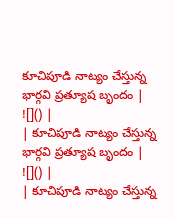కూచిపూడి నాట్యం చేస్తున్న భార్గవి ప్రత్యూష బృందం |
![]() |
| కూచిపూడి నాట్యం చేస్తున్న భార్గవి ప్రత్యూష బృందం |
![]() |
| కూచిపూడి నాట్యం చేస్తున్న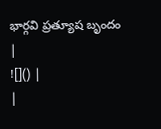భార్గవి ప్రత్యూష బృందం |
![]() |
|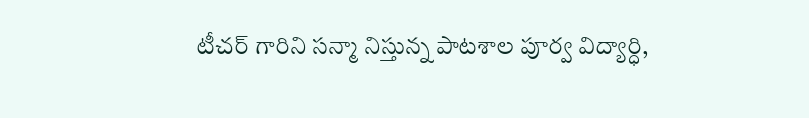టీచర్ గారిని సన్మా నిస్తున్న పాటశాల పూర్వ విద్యార్ధి,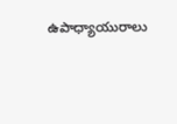ఉపాధ్యాయురాలు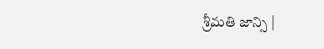శ్రీమతి జాన్సి |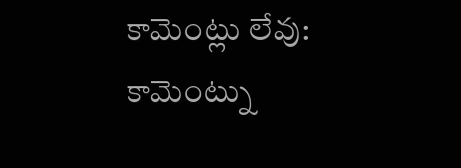కామెంట్లు లేవు:
కామెంట్ను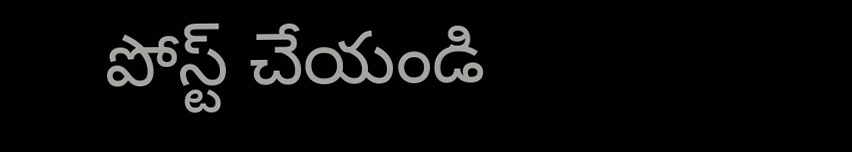పోస్ట్ చేయండి